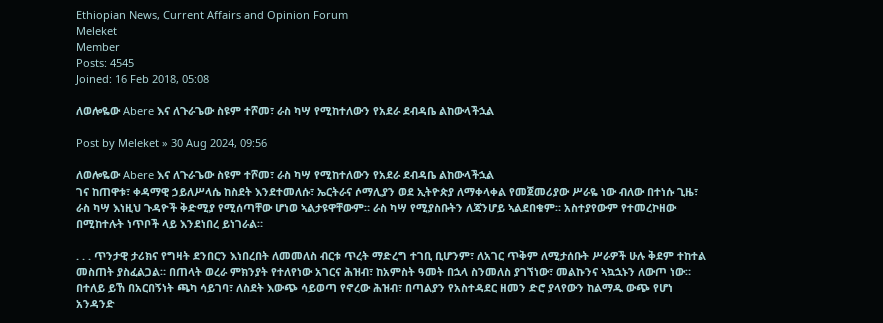Ethiopian News, Current Affairs and Opinion Forum
Meleket
Member
Posts: 4545
Joined: 16 Feb 2018, 05:08

ለወሎዬው Abere እና ለጉራጌው ስዩም ተሾመ፣ ራስ ካሣ የሚከተለውን የአደራ ደብዳቤ ልከውላችኋል

Post by Meleket » 30 Aug 2024, 09:56

ለወሎዬው Abere እና ለጉራጌው ስዩም ተሾመ፣ ራስ ካሣ የሚከተለውን የአደራ ደብዳቤ ልከውላችኋል
ገና ከጠዋቱ፣ ቀዳማዊ ኃይለሥላሴ ከስደት እንደተመለሱ፣ ኤርትራና ሶማሊያን ወደ ኢትዮጵያ ለማቀላቀል የመጀመሪያው ሥራዬ ነው ብለው በተነሱ ጊዜ፣ ራስ ካሣ እነዚህ ጉዳዮች ቅድሚያ የሚሰጣቸው ሆነወ ኣልታዩዋቸውም። ራስ ካሣ የሚያስቡትን ለጃንሆይ ኣልደበቁም። አስተያየውም የተመረኮዘው በሚከተሉት ነጥቦች ላይ እንደነበረ ይነገራል።

. . . ጥንታዊ ታሪክና የግዛት ደንበርን እነበረበት ለመመለስ ብርቱ ጥረት ማድረግ ተገቢ ቢሆንም፣ ለአገር ጥቅም ለሚታሰቡት ሥራዎች ሁሉ ቅደም ተከተል መስጠት ያስፈልጋል። በጠላት ወረራ ምክንያት የተለየነው አገርና ሕዝብ፣ ከአምስት ዓመት በኋላ ስንመለስ ያገኘነው፣ መልኩንና ኣኳኋኑን ለውጦ ነው። በተለይ ይኸ በአርበኝነት ጫካ ሳይገባ፣ ለስደት እውጭ ሳይወጣ የኖረው ሕዝብ፣ በጣልያን የአስተዳደር ዘመን ድሮ ያላየውን ከልማዱ ውጭ የሆነ አንዳንድ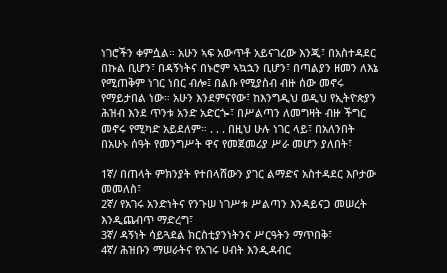ነገሮችን ቀምሷል። አሁን ኣፍ አውጥቶ አይናገረው እንጂ፣ በአስተዳደር በኩል ቢሆን፣ በዳኝነትና በኑሮም ኣኳኋን ቢሆን፣ በጣልያን ዘመን ለእኔ የሚጠቅም ነገር ነበር ብሎ፤ በልቡ የሚያስብ ብዙ ሰው መኖሩ የማይታበል ነው። አሁን እንደምናየው፣ ከእንግዲህ ወዲህ የኢትዮጵያን ሕዝብ እንደ ጥንቱ አንድ አድርጐ፣ በሥልጣን ለመግዛት ብዙ ችግር መኖሩ የሚካድ አይደለም። . . . በዚህ ሁሉ ነገር ላይ፣ በአለንበት በአሁኑ ሰዓት የመንግሥት ዋና የመጀመሪያ ሥራ መሆን ያለበት፣

1ኛ/ በጠላት ምክንያት የተበላሸውን ያገር ልማድና አስተዳደር እቦታው መመለስ፣
2ኛ/ የአገሩ አንድነትና የንጉሠ ነገሥቱ ሥልጣን እንዳይናጋ መሠረት እንዲጨብጥ ማድረግ፣
3ኛ/ ዳኝነት ሳይጓደል ክርስቲያንነትንና ሥርዓትን ማጥበቅ፣
4ኛ/ ሕዝቡን ማሠራትና የአገሩ ሀብት እንዲዳብር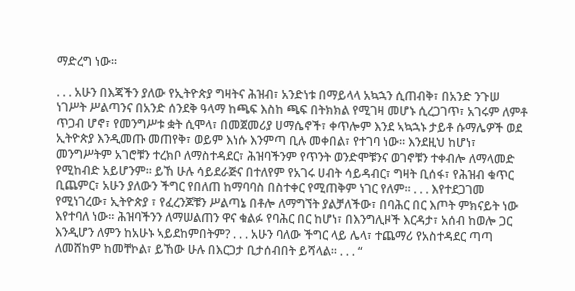ማድረግ ነው።

. . . አሁን በእጃችን ያለው የኢትዮጵያ ግዛትና ሕዝብ፣ አንድነቱ በማይላላ አኳኋን ሲጠብቅ፣ በአንድ ንጉሠ ነገሥት ሥልጣንና በአንድ ሰንደቅ ዓላማ ከጫፍ እስከ ጫፍ በትክክል የሚገዛ መሆኑ ሲረጋገጥ፣ አገሩም ለምቶ ጥጋብ ሆኖ፣ የመንግሥቱ ቋት ሲሞላ፣ በመጀመሪያ ሀማሴኖች፣ ቀጥሎም እንደ ኣኳኋኑ ታይቶ ሱማሌዎች ወደ ኢትዮጵያ እንዲመጡ መጠየቅ፣ ወይም እነሱ እንምጣ ቢሉ መቀበል፣ የተገባ ነው። እንደዚህ ከሆነ፣ መንግሥትም አገሮቹን ተረክቦ ለማስተዳደር፣ ሕዝባችንም የጥንት ወንድሞቹንና ወገኖቹን ተቀብሎ ለማላመድ የሚከብድ አይሆንም። ይኸ ሁሉ ሳይደራጅና በተለየም የአገሩ ሀብት ሳይዳብር፣ ግዛት ቢሰፋ፣ የሕዝብ ቁጥር ቢጨምር፣ አሁን ያለውን ችግር የበለጠ ከማባባስ በስተቀር የሚጠቅም ነገር የለም። . . . እየተደጋገመ የሚነገረው፣ ኢትዮጵያ ፣ የፈረንጆቹን ሥልጣኔ በቶሎ ለማግኘት ያልቻለችው፣ በባሕር በር እጦት ምክናይት ነው እየተባለ ነው። ሕዝባችንን ለማሠልጠን ዋና ቁልፉ የባሕር በር ከሆነ፣ በእንግሊዞች እርዳታ፣ አሰብ ከወሎ ጋር እንዲሆን ለምን ከአሁኑ ኣይደከምበትም? . . . አሁን ባለው ችግር ላይ ሌላ፣ ተጨማሪ የአስተዳደር ጣጣ ለመሸከም ከመቸኮል፣ ይኸው ሁሉ በእርጋታ ቢታሰብበት ይሻላል። . . . “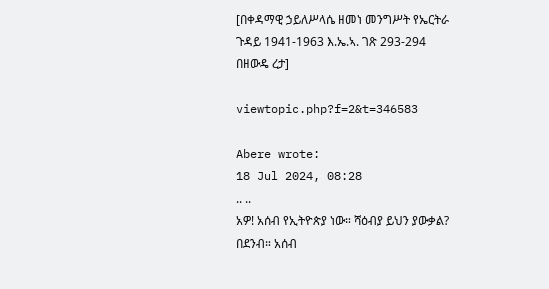[በቀዳማዊ ኃይለሥላሴ ዘመነ መንግሥት የኤርትራ ጉዳይ 1941-1963 እ.ኤ.ኣ. ገጽ 293-294 በዘውዴ ረታ]

viewtopic.php?f=2&t=346583

Abere wrote:
18 Jul 2024, 08:28
.. ..
አዎ! አሰብ የኢትዮጵያ ነው። ሻዕብያ ይህን ያውቃል? በደንብ። አሰብ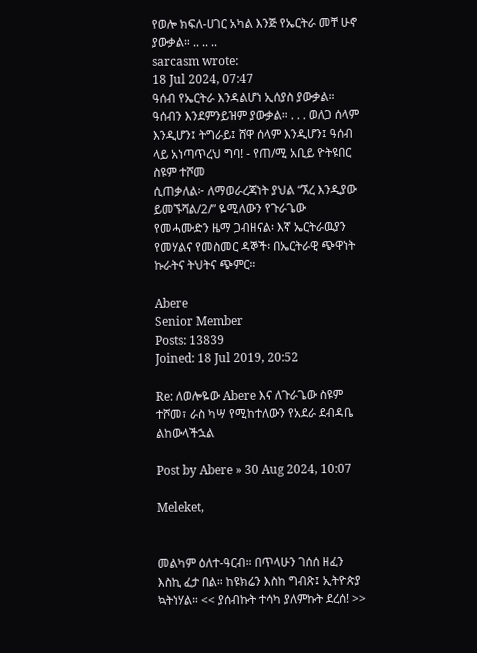የወሎ ክፍለ-ሀገር አካል እንጅ የኤርትራ መቸ ሁኖ ያውቃል። .. .. ..
sarcasm wrote:
18 Jul 2024, 07:47
ዓሰብ የኤርትራ እንዳልሆነ ኢሰያስ ያውቃል። ዓሰብን እንደምንይዝም ያውቃል። . . . ወለጋ ሰላም እንዲሆን፤ ትግራይ፤ ሸዋ ሰላም እንዲሆን፤ ዓሰብ ላይ አነጣጥረህ ግባ! - የጠ/ሚ አቢይ ዮትዩበር ስዩም ተሾመ
ሲጠቃለል፦ ለማወራረጃነት ያህል “ኧረ እንዲያው ይመኙሻል/2/” ዬሚለውን የጉራጌው የመሓሙድን ዜማ ጋብዘናል፡ እኛ ኤርትራዉያን የመሃልና የመስመር ዳኞች፡ በኤርትራዊ ጭዋነት ኩራትና ትህትና ጭምር።

Abere
Senior Member
Posts: 13839
Joined: 18 Jul 2019, 20:52

Re: ለወሎዬው Abere እና ለጉራጌው ስዩም ተሾመ፣ ራስ ካሣ የሚከተለውን የአደራ ደብዳቤ ልከውላችኋል

Post by Abere » 30 Aug 2024, 10:07

Meleket,


መልካም ዕለተ-ዓርብ። በጥላሁን ገሰሰ ዘፈን እስኪ ፈታ በል። ከዩክሬን እስከ ግብጽ፤ ኢትዮጵያ ኳትነሃል። << ያሰብኩት ተሳካ ያለምኩት ደረሰ! >>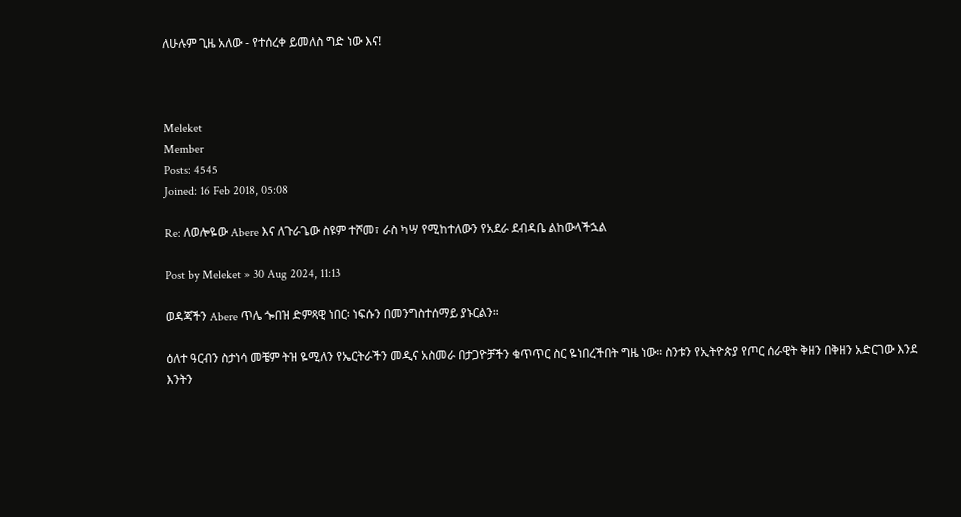ለሁሉም ጊዜ አለው - የተሰረቀ ይመለስ ግድ ነው እና!



Meleket
Member
Posts: 4545
Joined: 16 Feb 2018, 05:08

Re: ለወሎዬው Abere እና ለጉራጌው ስዩም ተሾመ፣ ራስ ካሣ የሚከተለውን የአደራ ደብዳቤ ልከውላችኋል

Post by Meleket » 30 Aug 2024, 11:13

ወዳጃችን Abere ጥሌ ጐበዝ ድምጻዊ ነበር፡ ነፍሱን በመንግስተሰማይ ያኑርልን።

ዕለተ ዓርብን ስታነሳ መቼም ትዝ ዬሚለን የኤርትራችን መዲና አስመራ በታጋዮቻችን ቁጥጥር ስር ዬነበረችበት ግዜ ነው። ስንቱን የኢትዮጵያ የጦር ሰራዊት ቅዘን በቅዘን አድርገው እንደ እንትን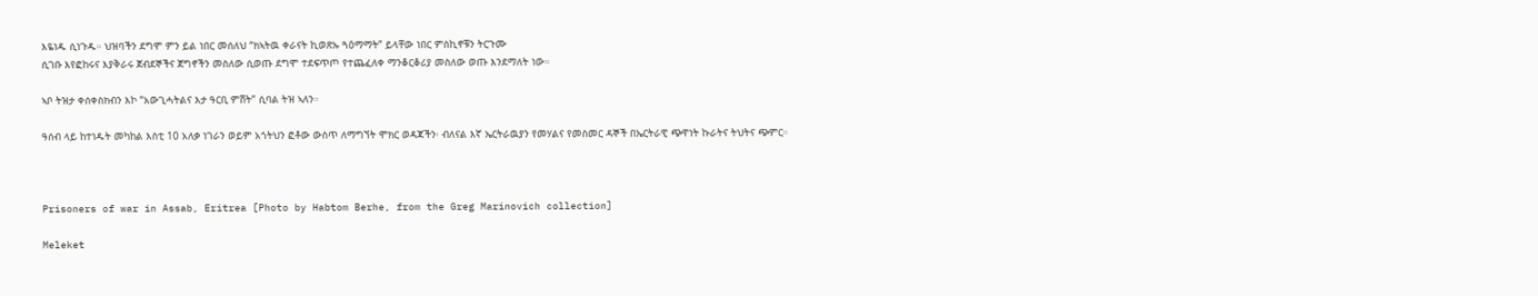እዬነዱ ሲነጉዱ። ህዝባችን ደግሞ ምን ይል ነበር መሰለህ “ክኣትዉ ቀራናት ኪወጽኡ ጓዕማማት” ይላቸው ነበር ምስኪኖቹን ትርጉሙ
ሲገቡ እየፎከሩና እያቅራሩ ጀብደኞችና ጀግኖችን መስለው ሲወጡ ደግሞ ተደፍጥጦ የተጨፈለቀ ማንቆርቆሪያ መስለው ወጡ እንደማለት ነው።

ኣቦ ትዝታ ቀሰቀስክብን እኮ “አውጊሓትልና እታ ዓርቢ ምሸት” ሲባል ትዝ ኣለን።

ዓሰብ ላይ ከተነዱት መካከል እስቲ 10 አለቃ ነገራን ወይም አጎትህን ፎቶው ውስጥ ለማግኘት ሞክር ወዳጃችን፡ ብለናል እኛ ኤርትራዉያን የመሃልና የመስመር ዳኞች በኤርትራዊ ጭዋነት ኩራትና ትህትና ጭምር።



Prisoners of war in Assab, Eritrea [Photo by Habtom Berhe, from the Greg Marinovich collection]

Meleket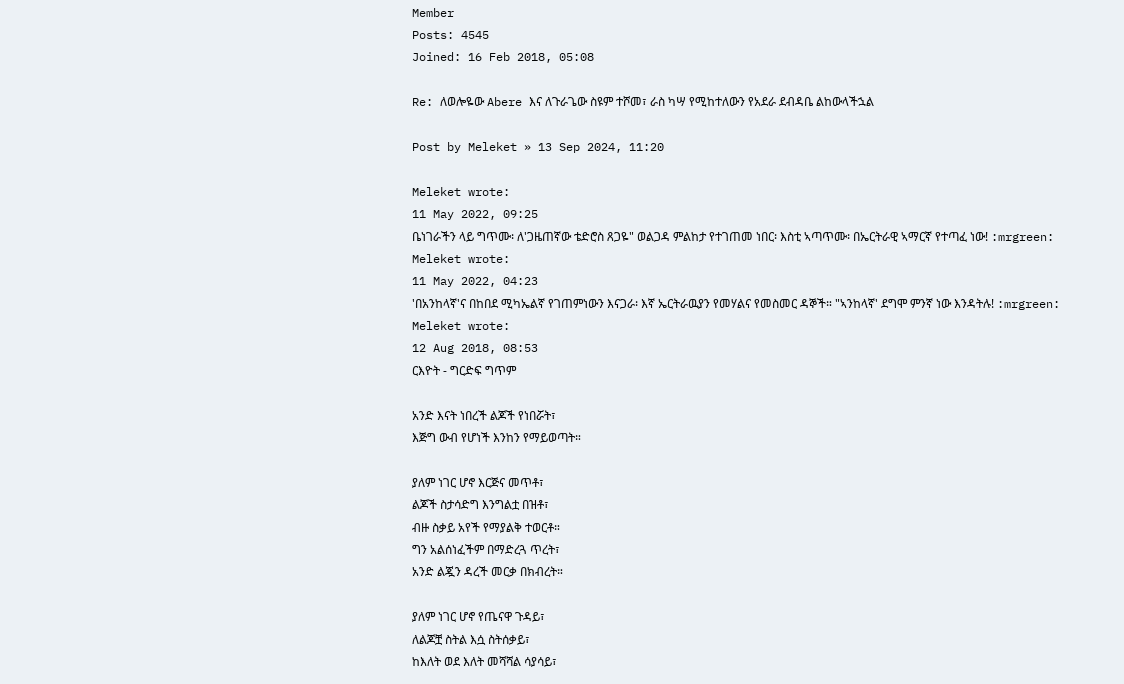Member
Posts: 4545
Joined: 16 Feb 2018, 05:08

Re: ለወሎዬው Abere እና ለጉራጌው ስዩም ተሾመ፣ ራስ ካሣ የሚከተለውን የአደራ ደብዳቤ ልከውላችኋል

Post by Meleket » 13 Sep 2024, 11:20

Meleket wrote:
11 May 2022, 09:25
ቤነገራችን ላይ ግጥሙ፡ ለ'ጋዜጠኛው ቴድሮስ ጸጋዬ" ወልጋዳ ምልከታ የተገጠመ ነበር፡ እስቲ ኣጣጥሙ፡ በኤርትራዊ ኣማርኛ የተጣፈ ነው! :mrgreen:
Meleket wrote:
11 May 2022, 04:23
'በአንከላኛ'ና በከበደ ሚካኤልኛ የገጠምነውን እናጋራ፡ እኛ ኤርትራዉያን የመሃልና የመስመር ዳኞች። "ኣንከላኛ' ደግሞ ምንኛ ነው እንዳትሉ! :mrgreen:
Meleket wrote:
12 Aug 2018, 08:53
ርእዮት - ግርድፍ ግጥም

አንድ እናት ነበረች ልጆች የነበሯት፣
እጅግ ውብ የሆነች እንከን የማይወጣት።

ያለም ነገር ሆኖ እርጅና መጥቶ፣
ልጆች ስታሳድግ እንግልቷ በዝቶ፣
ብዙ ስቃይ አየች የማያልቅ ተወርቶ።
ግን አልሰነፈችም በማድረጓ ጥረት፣
አንድ ልጇን ዳረች መርቃ በክብረት።

ያለም ነገር ሆኖ የጤናዋ ጉዳይ፣
ለልጆቿ ስትል እሷ ስትሰቃይ፣
ከእለት ወደ እለት መሻሻል ሳያሳይ፣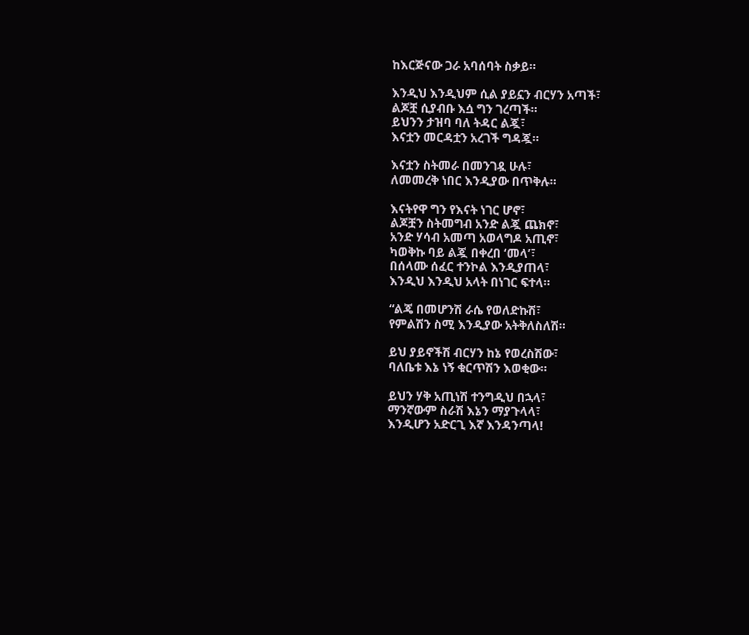ከእርጅናው ጋራ አባሰባት ስቃይ።

እንዲህ እንዲህም ሲል ያይኗን ብርሃን አጣች፣
ልጆቿ ሲያብቡ እሷ ግን ገረጣች።
ይህንን ታዝባ ባለ ትዳር ልጇ፣
እናቷን መርዳቷን አረገች ግዳጇ።

እናቷን ስትመራ በመንገዷ ሁሉ፣
ለመመረቅ ነበር እንዲያው በጥቅሉ።

እናትየዋ ግን የእናት ነገር ሆኖ፣
ልጆቿን ስትመግብ አንድ ልጇ ጨክኖ፣
አንድ ሃሳብ አመጣ አወላግዶ አጢኖ፣
ካወቅኩ ባይ ልጇ በቀረበ ‘መላ’፣
በሰላሙ ሰፈር ተንኮል እንዲያጠላ፣
እንዲህ እንዲህ አላት በነገር ፍተላ።

“ልጄ በመሆንሽ ራሴ የወለድኩሽ፣
የምልሽን ስሚ እንዲያው አትቅለስለሽ።

ይህ ያይኖችሽ ብርሃን ከኔ የወረስሽው፣
ባለቤቱ እኔ ነኝ ቁርጥሽን እወቂው።

ይህን ሃቅ አጢነሽ ተንግዲህ በኋላ፣
ማንኛውም ስራሽ እኔን ማያጉላላ፣
እንዲሆን አድርጊ እኛ እንዳንጣላ!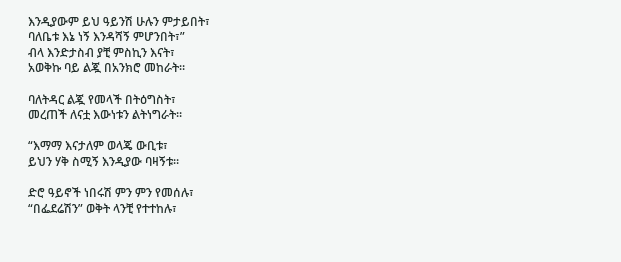እንዲያውም ይህ ዓይንሽ ሁሉን ምታይበት፣
ባለቤቱ እኔ ነኝ እንዳሻኝ ምሆንበት፣”
ብላ እንድታስብ ያቺ ምስኪን እናት፣
አወቅኩ ባይ ልጇ በአንክሮ መከራት።

ባለትዳር ልጇ የመላች በትዕግስት፣
መረጠች ለናቷ እውነቱን ልትነግራት።

“እማማ እናታለም ወላጄ ውቢቱ፣
ይህን ሃቅ ስሚኝ እንዲያው ባዛኝቱ።

ድሮ ዓይኖች ነበሩሽ ምን ምን የመሰሉ፣
“በፌደሬሽን” ወቅት ላንቺ የተተከሉ፣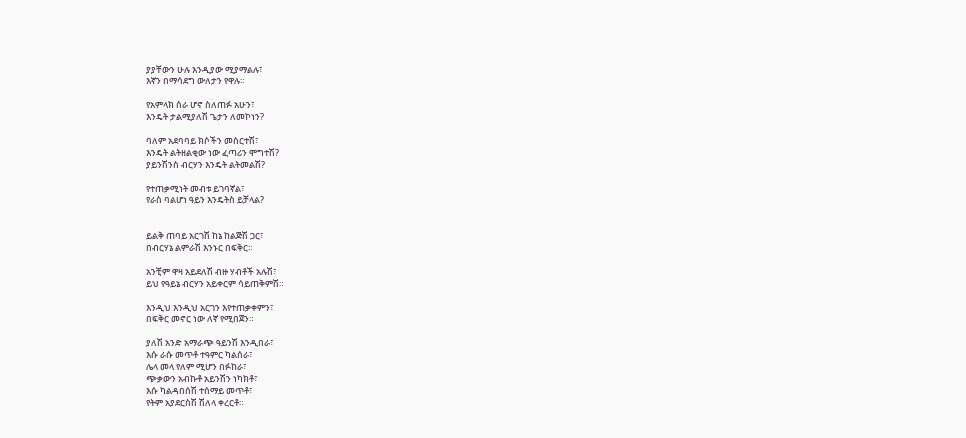ያያቸውን ሁሉ እንዲያው ሚያማልሉ፣
እኛን በማሳደግ ውለታን የዋሉ።

የአምላክ ስራ ሆኖ ስለጠፉ አሁን፣
እንዴት ታልሚያለሽ ጌታን ለመኮነን?

ባለም አደባባይ ክሶችን መስርተሽ፣
እንዴት ልትዘልቂው ነው ፈጣሪን ሞግተሽ?
ያይንሽንስ ብርሃን እንዴት ልትመልሽ?

የተጠቃሚነት መብቱ ይገባኛል፣
የራስ ባልሆነ ዓይን እንዴትስ ይቻላል?


ይልቅ ጠባይ አርገሽ ከኔ ከልጅሽ ጋር፣
በብርሃኔ ልምራሽ እንኑር በፍቅር።

አንቺም ዋዛ አይደለሽ ብዙ ሃብቶች አሉሽ፣
ይህ የዓይኔ ብርሃን አይቀርም ሳይጠቅምሽ።

እንዲህ እንዲህ አርገን እየተጠቃቀምን፣
በፍቅር መኖር ነው ለኛ የሚበጀን።

ያለሽ አንድ አማራጭ ዓይንሽ እንዲበራ፣
እሱ ራሱ መጥቶ ተዓምር ካልሰራ፣
ሌላ መላ የለም ሚሆን በፉከራ፣
ጭቃውን አብኩቶ አይንሽን ነካክቶ፣
እሱ ካልዳበሰሽ ተሰማይ መጥቶ፣
የትም አያደርስሽ ሽለላ ቀረርቶ።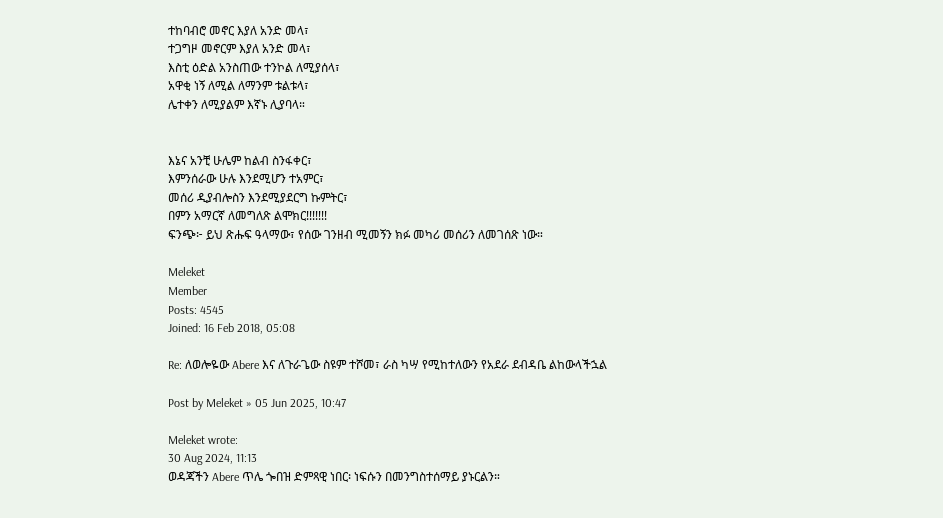ተከባብሮ መኖር እያለ አንድ መላ፣
ተጋግዞ መኖርም እያለ አንድ መላ፣
እስቲ ዕድል አንስጠው ተንኮል ለሚያሰላ፣
አዋቂ ነኝ ለሚል ለማንም ቱልቱላ፣
ሌተቀን ለሚያልም እኛኑ ሊያባላ።


እኔና አንቺ ሁሌም ከልብ ስንፋቀር፣
እምንሰራው ሁሉ እንደሚሆን ተአምር፣
መሰሪ ዲያብሎስን እንደሚያደርግ ኩምትር፣
በምን አማርኛ ለመግለጽ ልሞክር!!!!!!!
ፍንጭ፦ ይህ ጽሑፍ ዓላማው፣ የሰው ገንዘብ ሚመኝን ክፉ መካሪ መሰሪን ለመገሰጽ ነው።

Meleket
Member
Posts: 4545
Joined: 16 Feb 2018, 05:08

Re: ለወሎዬው Abere እና ለጉራጌው ስዩም ተሾመ፣ ራስ ካሣ የሚከተለውን የአደራ ደብዳቤ ልከውላችኋል

Post by Meleket » 05 Jun 2025, 10:47

Meleket wrote:
30 Aug 2024, 11:13
ወዳጃችን Abere ጥሌ ጐበዝ ድምጻዊ ነበር፡ ነፍሱን በመንግስተሰማይ ያኑርልን።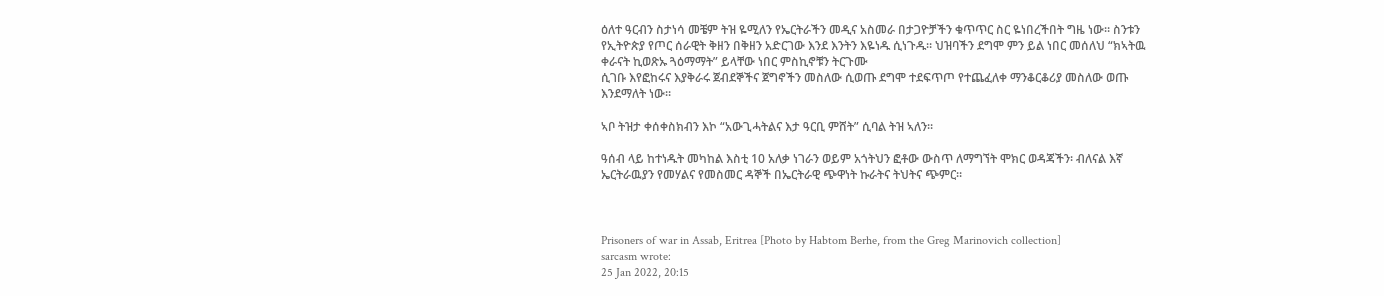ዕለተ ዓርብን ስታነሳ መቼም ትዝ ዬሚለን የኤርትራችን መዲና አስመራ በታጋዮቻችን ቁጥጥር ስር ዬነበረችበት ግዜ ነው። ስንቱን የኢትዮጵያ የጦር ሰራዊት ቅዘን በቅዘን አድርገው እንደ እንትን እዬነዱ ሲነጉዱ። ህዝባችን ደግሞ ምን ይል ነበር መሰለህ “ክኣትዉ ቀራናት ኪወጽኡ ጓዕማማት” ይላቸው ነበር ምስኪኖቹን ትርጉሙ
ሲገቡ እየፎከሩና እያቅራሩ ጀብደኞችና ጀግኖችን መስለው ሲወጡ ደግሞ ተደፍጥጦ የተጨፈለቀ ማንቆርቆሪያ መስለው ወጡ እንደማለት ነው።

ኣቦ ትዝታ ቀሰቀስክብን እኮ “አውጊሓትልና እታ ዓርቢ ምሸት” ሲባል ትዝ ኣለን።

ዓሰብ ላይ ከተነዱት መካከል እስቲ 10 አለቃ ነገራን ወይም አጎትህን ፎቶው ውስጥ ለማግኘት ሞክር ወዳጃችን፡ ብለናል እኛ ኤርትራዉያን የመሃልና የመስመር ዳኞች በኤርትራዊ ጭዋነት ኩራትና ትህትና ጭምር።



Prisoners of war in Assab, Eritrea [Photo by Habtom Berhe, from the Greg Marinovich collection]
sarcasm wrote:
25 Jan 2022, 20:15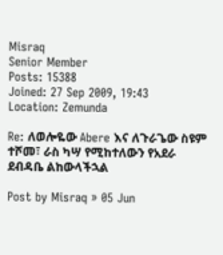Misraq
Senior Member
Posts: 15388
Joined: 27 Sep 2009, 19:43
Location: Zemunda

Re: ለወሎዬው Abere እና ለጉራጌው ስዩም ተሾመ፣ ራስ ካሣ የሚከተለውን የአደራ ደብዳቤ ልከውላችኋል

Post by Misraq » 05 Jun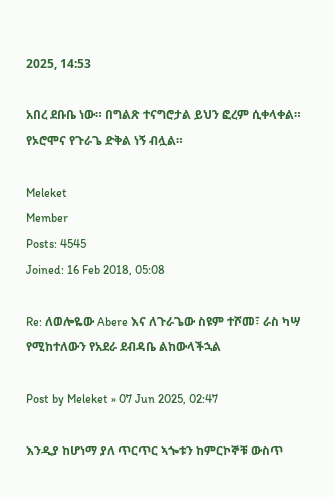2025, 14:53

አበረ ደቡቤ ነው። በግልጽ ተናግሮታል ይህን ፎረም ሲቀላቀል። የኦሮሞና የጉራጌ ድቅል ነኝ ብሏል።

Meleket
Member
Posts: 4545
Joined: 16 Feb 2018, 05:08

Re: ለወሎዬው Abere እና ለጉራጌው ስዩም ተሾመ፣ ራስ ካሣ የሚከተለውን የአደራ ደብዳቤ ልከውላችኋል

Post by Meleket » 07 Jun 2025, 02:47

እንዲያ ከሆነማ ያለ ጥርጥር ኣጐቱን ከምርኮኞቹ ውስጥ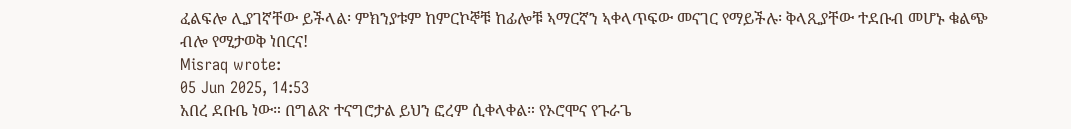ፈልፍሎ ሊያገኛቸው ይችላል፡ ምክንያቱም ከምርኮኞቹ ከፊሎቹ ኣማርኛን ኣቀላጥፍው መናገር የማይችሉ፡ ቅላጺያቸው ተደቡብ መሆኑ ቁልጭ ብሎ የሚታወቅ ነበርና!
Misraq wrote:
05 Jun 2025, 14:53
አበረ ደቡቤ ነው። በግልጽ ተናግሮታል ይህን ፎረም ሲቀላቀል። የኦሮሞና የጉራጌ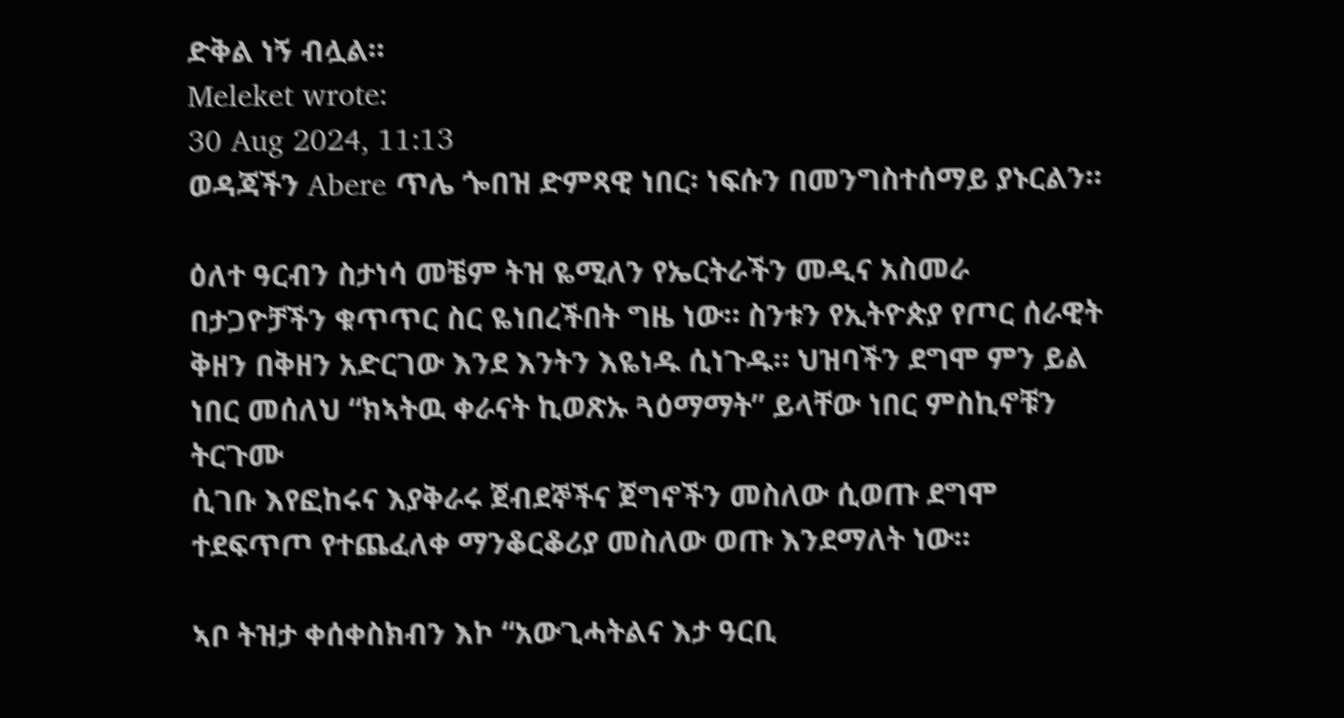ድቅል ነኝ ብሏል።
Meleket wrote:
30 Aug 2024, 11:13
ወዳጃችን Abere ጥሌ ጐበዝ ድምጻዊ ነበር፡ ነፍሱን በመንግስተሰማይ ያኑርልን።

ዕለተ ዓርብን ስታነሳ መቼም ትዝ ዬሚለን የኤርትራችን መዲና አስመራ በታጋዮቻችን ቁጥጥር ስር ዬነበረችበት ግዜ ነው። ስንቱን የኢትዮጵያ የጦር ሰራዊት ቅዘን በቅዘን አድርገው እንደ እንትን እዬነዱ ሲነጉዱ። ህዝባችን ደግሞ ምን ይል ነበር መሰለህ “ክኣትዉ ቀራናት ኪወጽኡ ጓዕማማት” ይላቸው ነበር ምስኪኖቹን ትርጉሙ
ሲገቡ እየፎከሩና እያቅራሩ ጀብደኞችና ጀግኖችን መስለው ሲወጡ ደግሞ ተደፍጥጦ የተጨፈለቀ ማንቆርቆሪያ መስለው ወጡ እንደማለት ነው።

ኣቦ ትዝታ ቀሰቀስክብን እኮ “አውጊሓትልና እታ ዓርቢ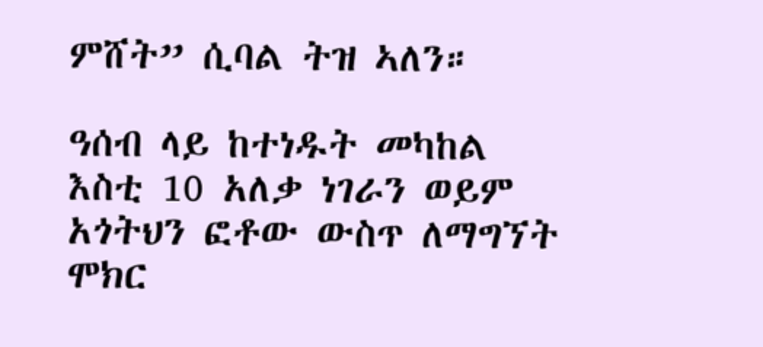ምሸት” ሲባል ትዝ ኣለን።

ዓሰብ ላይ ከተነዱት መካከል እስቲ 10 አለቃ ነገራን ወይም አጎትህን ፎቶው ውስጥ ለማግኘት ሞክር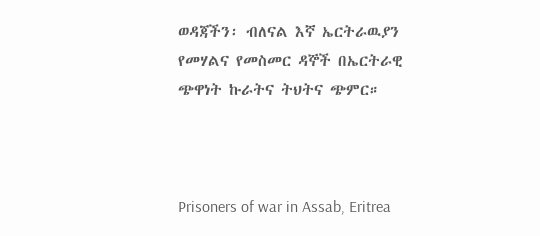ወዳጃችን፡ ብለናል እኛ ኤርትራዉያን የመሃልና የመስመር ዳኞች በኤርትራዊ ጭዋነት ኩራትና ትህትና ጭምር።



Prisoners of war in Assab, Eritrea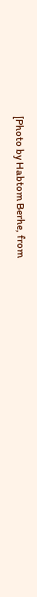[Photo by Habtom Berhe, from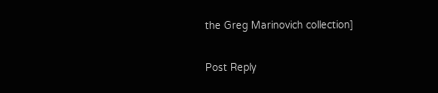the Greg Marinovich collection]

Post Reply